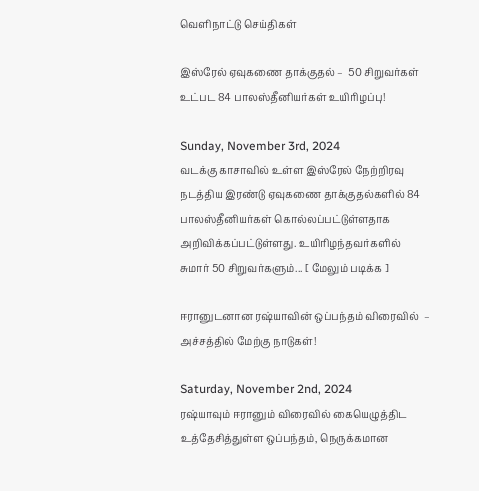வெளிநாட்டு செய்திகள்

இஸ்ரேல் ஏவுகணை தாக்குதல் –  50 சிறுவர்கள் உட்பட 84 பாலஸ்தீனியர்கள் உயிரிழப்பு!

Sunday, November 3rd, 2024
வடக்கு காசாவில் உள்ள இஸ்ரேல் நேற்றிரவு நடத்திய இரண்டு ஏவுகணை தாக்குதல்களில் 84 பாலஸ்தீனியர்கள் கொல்லப்பட்டுள்ளதாக அறிவிக்கப்பட்டுள்ளது. உயிரிழந்தவர்களில் சுமார் 50 சிறுவர்களும்... [ மேலும் படிக்க ]

ஈரானுடனான ரஷ்யாவின் ஒப்பந்தம் விரைவில்  – அச்சத்தில் மேற்கு நாடுகள்!

Saturday, November 2nd, 2024
ரஷ்யாவும் ஈரானும் விரைவில் கையெழுத்திட உத்தேசித்துள்ள ஒப்பந்தம், நெருக்கமான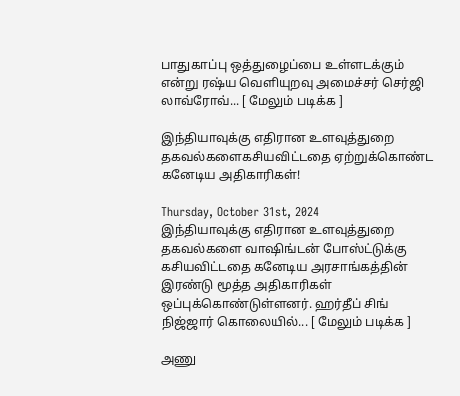பாதுகாப்பு ஒத்துழைப்பை உள்ளடக்கும் என்று ரஷ்ய வெளியுறவு அமைச்சர் செர்ஜி லாவ்ரோவ்... [ மேலும் படிக்க ]

இந்தியாவுக்கு எதிரான உளவுத்துறை தகவல்களைகசியவிட்டதை ஏற்றுக்கொண்ட கனேடிய அதிகாரிகள்!

Thursday, October 31st, 2024
இந்தியாவுக்கு எதிரான உளவுத்துறை தகவல்களை வாஷிங்டன் போஸ்ட்டுக்கு கசியவிட்டதை கனேடிய அரசாங்கத்தின் இரண்டு மூத்த அதிகாரிகள் ஒப்புக்கொண்டுள்ளனர். ஹர்தீப் சிங் நிஜ்ஜார் கொலையில்... [ மேலும் படிக்க ]

அணு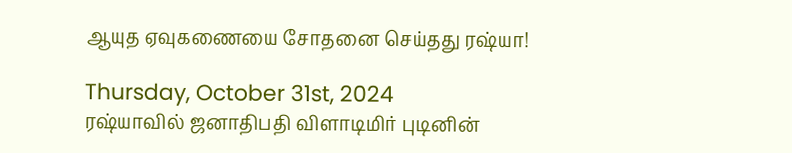ஆயுத ஏவுகணையை சோதனை செய்தது ரஷ்யா!

Thursday, October 31st, 2024
ரஷ்யாவில் ஜனாதிபதி விளாடிமிர் புடினின்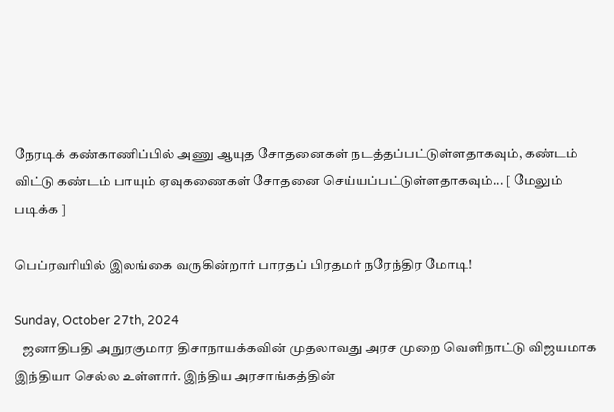நேரடிக் கண்காணிப்பில் அணு ஆயுத சோதனைகள் நடத்தப்பட்டுள்ளதாகவும், கண்டம் விட்டு கண்டம் பாயும் ஏவுகணைகள் சோதனை செய்யப்பட்டுள்ளதாகவும்... [ மேலும் படிக்க ]

பெப்ரவரியில் இலங்கை வருகின்றார் பாரதப் பிரதமர் நரேந்திர மோடி!

Sunday, October 27th, 2024
   ஜனாதிபதி அநுரகுமார திசாநாயக்கவின் முதலாவது அரச முறை வெளிநாட்டு விஜயமாக இந்தியா செல்ல உள்ளார். இந்திய அரசாங்கத்தின்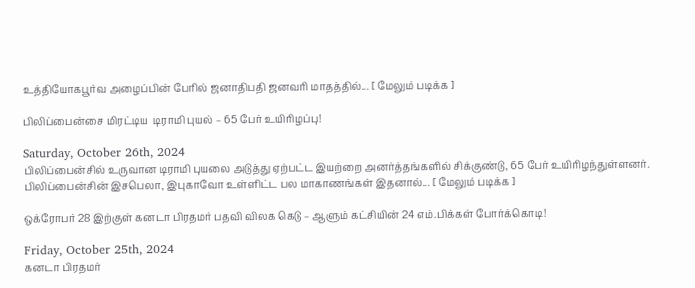உத்தியோகபூர்வ அழைப்பின் பேரில் ஜனாதிபதி ஜனவரி மாதத்தில்... [ மேலும் படிக்க ]

பிலிப்பைன்சை மிரட்டிய  டிராமி புயல் – 65 பேர் உயிரிழப்பு!

Saturday, October 26th, 2024
பிலிப்பைன்சில் உருவான டிராமி புயலை அடுத்து ஏற்பட்ட இயற்றை அனர்த்தங்களில் சிக்குண்டு, 65 பேர் உயிரிழந்துள்ளனர். பிலிப்பைன்சின் இசபெலா, இபுகாவோ உள்ளிட்ட பல மாகாணங்கள் இதனால்... [ மேலும் படிக்க ]

ஒக்ரோபர் 28 இற்குள் கனடா பிரதமர் பதவி விலக கெடு – ஆளும் கட்சியின் 24 எம்.பிக்கள் போர்க்கொடி!

Friday, October 25th, 2024
கனடா பிரதமர்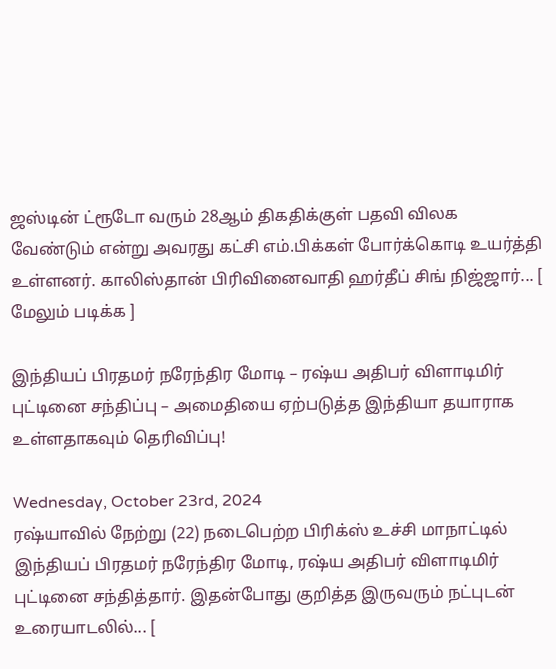ஜஸ்டின் ட்ரூடோ வரும் 28ஆம் திகதிக்குள் பதவி விலக வேண்டும் என்று அவரது கட்சி எம்.பிக்கள் போர்க்கொடி உயர்த்தி உள்ளனர். காலிஸ்தான் பிரிவினைவாதி ஹர்தீப் சிங் நிஜ்ஜார்... [ மேலும் படிக்க ]

இந்தியப் பிரதமர் நரேந்திர மோடி – ரஷ்ய அதிபர் விளாடிமிர் புட்டினை சந்திப்பு – அமைதியை ஏற்படுத்த இந்தியா தயாராக உள்ளதாகவும் தெரிவிப்பு!

Wednesday, October 23rd, 2024
ரஷ்யாவில் நேற்று (22) நடைபெற்ற பிரிக்ஸ் உச்சி மாநாட்டில் இந்தியப் பிரதமர் நரேந்திர மோடி, ரஷ்ய அதிபர் விளாடிமிர் புட்டினை சந்தித்தார். இதன்போது குறித்த இருவரும் நட்புடன் உரையாடலில்... [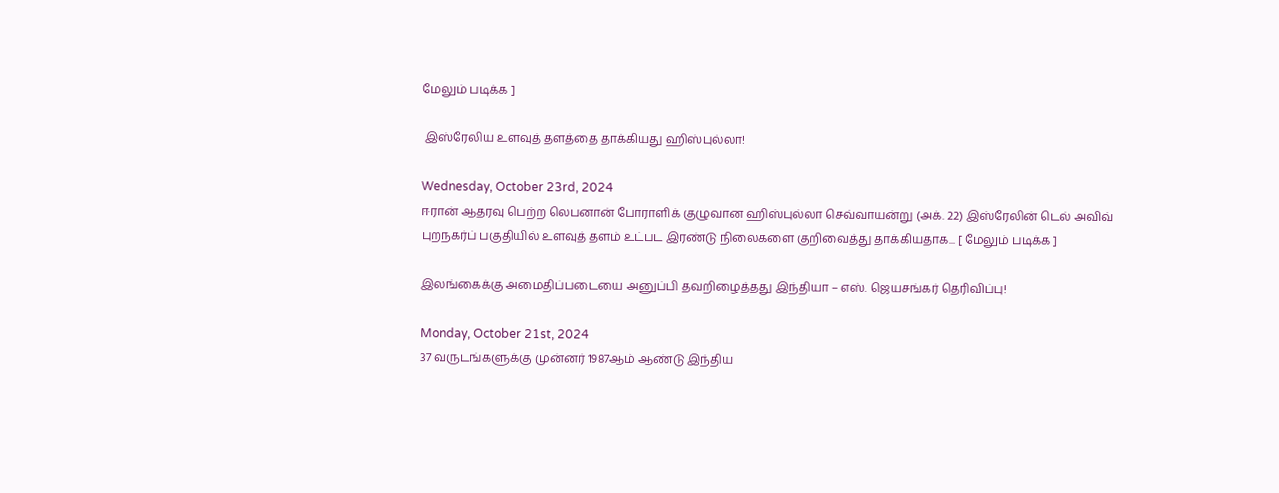மேலும் படிக்க ]

 இஸ்ரேலிய உளவுத் தளத்தை தாக்கியது ஹிஸ்புல்லா!

Wednesday, October 23rd, 2024
ஈரான் ஆதரவு பெற்ற லெபனான் போராளிக் குழுவான ஹிஸ்புல்லா செவ்வாயன்று (அக். 22) இஸ்ரேலின் டெல் அவிவ் புறநகர்ப் பகுதியில் உளவுத் தளம் உட்பட இரண்டு நிலைகளை குறிவைத்து தாக்கியதாக... [ மேலும் படிக்க ]

இலங்கைக்கு அமைதிப்படையை அனுப்பி தவறிழைத்தது இந்தியா – எஸ். ஜெயசங்கர் தெரிவிப்பு!

Monday, October 21st, 2024
37 வருடங்களுக்கு முன்னர் 1987ஆம் ஆண்டு இந்திய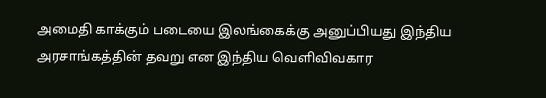அமைதி காக்கும் படையை இலங்கைக்கு அனுப்பியது இந்திய அரசாங்கத்தின் தவறு என இந்திய வெளிவிவகார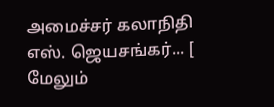அமைச்சர் கலாநிதி எஸ். ஜெயசங்கர்... [ மேலும்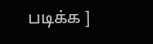படிக்க ]